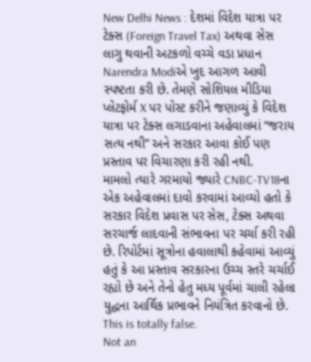New Delhi News : દેશમાં વિદેશ યાત્રા પર ટેક્સ (Foreign Travel Tax) અથવા સેસ લાગુ થવાની અટકળો વચ્ચે વડા પ્રધાન Narendra Modiએ ખુદ આગળ આવી સ્પષ્ટતા કરી છે. તેમણે સોશિયલ મીડિયા પ્લેટફોર્મ X પર પોસ્ટ કરીને જણાવ્યું કે વિદેશ યાત્રા પર ટેક્સ લગાડવાના અહેવાલમાં “જરાય સત્ય નથી” અને સરકાર આવા કોઈ પણ પ્રસ્તાવ પર વિચારણા કરી રહી નથી.
મામલો ત્યારે ગરમાયો જ્યારે CNBC-TV18ના એક અહેવાલમાં દાવો કરવામાં આવ્યો હતો કે સરકાર વિદેશ પ્રવાસ પર સેસ, ટેક્સ અથવા સરચાર્જ લાદવાની સંભાવના પર ચર્ચા કરી રહી છે. રિપોર્ટમાં સૂત્રોના હવાલાથી કહેવામાં આવ્યું હતું કે આ પ્રસ્તાવ સરકારના ઉચ્ચ સ્તરે ચર્ચાઈ રહ્યો છે અને તેનો હેતુ મધ્ય પૂર્વમાં ચાલી રહેલા યુદ્ધના આર્થિક પ્રભાવને નિયંત્રિત કરવાનો છે.
This is totally false.
Not an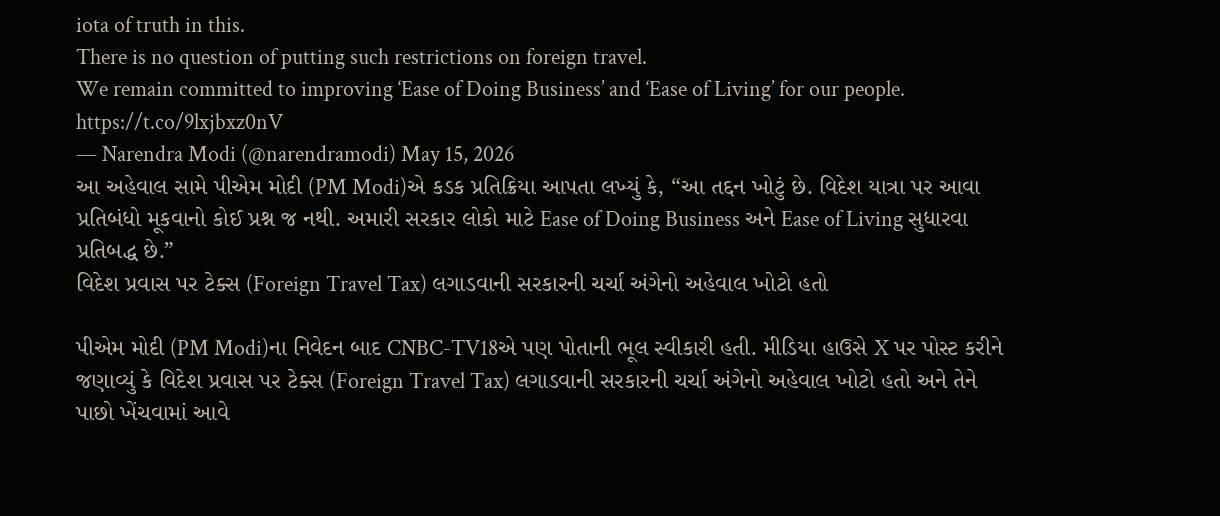iota of truth in this.
There is no question of putting such restrictions on foreign travel.
We remain committed to improving ‘Ease of Doing Business’ and ‘Ease of Living’ for our people. https://t.co/9lxjbxz0nV
— Narendra Modi (@narendramodi) May 15, 2026
આ અહેવાલ સામે પીએમ મોદી (PM Modi)એ કડક પ્રતિક્રિયા આપતા લખ્યું કે, “આ તદ્દન ખોટું છે. વિદેશ યાત્રા પર આવા પ્રતિબંધો મૂકવાનો કોઈ પ્રશ્ન જ નથી. અમારી સરકાર લોકો માટે Ease of Doing Business અને Ease of Living સુધારવા પ્રતિબદ્ધ છે.”
વિદેશ પ્રવાસ પર ટેક્સ (Foreign Travel Tax) લગાડવાની સરકારની ચર્ચા અંગેનો અહેવાલ ખોટો હતો

પીએમ મોદી (PM Modi)ના નિવેદન બાદ CNBC-TV18એ પણ પોતાની ભૂલ સ્વીકારી હતી. મીડિયા હાઉસે X પર પોસ્ટ કરીને જણાવ્યું કે વિદેશ પ્રવાસ પર ટેક્સ (Foreign Travel Tax) લગાડવાની સરકારની ચર્ચા અંગેનો અહેવાલ ખોટો હતો અને તેને પાછો ખેંચવામાં આવે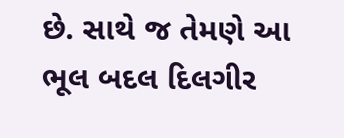છે. સાથે જ તેમણે આ ભૂલ બદલ દિલગીર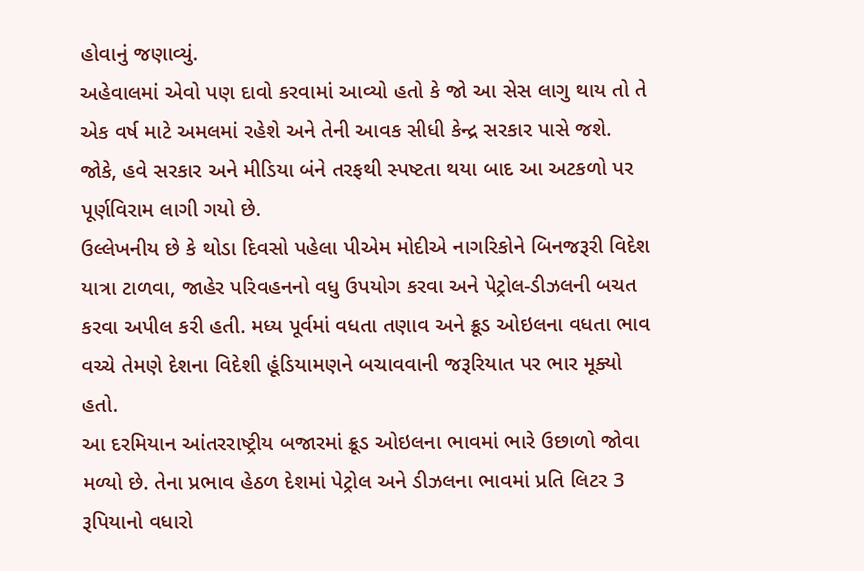હોવાનું જણાવ્યું.
અહેવાલમાં એવો પણ દાવો કરવામાં આવ્યો હતો કે જો આ સેસ લાગુ થાય તો તે એક વર્ષ માટે અમલમાં રહેશે અને તેની આવક સીધી કેન્દ્ર સરકાર પાસે જશે. જોકે, હવે સરકાર અને મીડિયા બંને તરફથી સ્પષ્ટતા થયા બાદ આ અટકળો પર પૂર્ણવિરામ લાગી ગયો છે.
ઉલ્લેખનીય છે કે થોડા દિવસો પહેલા પીએમ મોદીએ નાગરિકોને બિનજરૂરી વિદેશ યાત્રા ટાળવા, જાહેર પરિવહનનો વધુ ઉપયોગ કરવા અને પેટ્રોલ-ડીઝલની બચત કરવા અપીલ કરી હતી. મધ્ય પૂર્વમાં વધતા તણાવ અને ક્રૂડ ઓઇલના વધતા ભાવ વચ્ચે તેમણે દેશના વિદેશી હૂંડિયામણને બચાવવાની જરૂરિયાત પર ભાર મૂક્યો હતો.
આ દરમિયાન આંતરરાષ્ટ્રીય બજારમાં ક્રૂડ ઓઇલના ભાવમાં ભારે ઉછાળો જોવા મળ્યો છે. તેના પ્રભાવ હેઠળ દેશમાં પેટ્રોલ અને ડીઝલના ભાવમાં પ્રતિ લિટર 3 રૂપિયાનો વધારો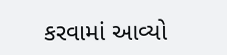કરવામાં આવ્યો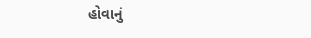હોવાનું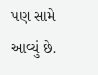પણ સામે આવ્યું છે.